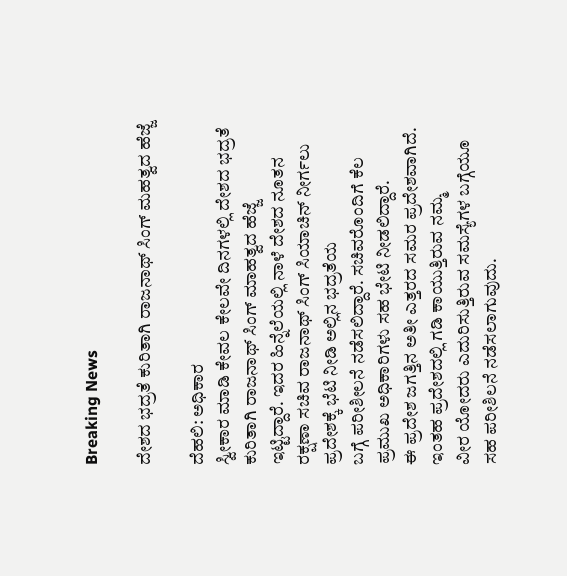Breaking News

ದೇಶದ ಭದ್ರತೆ ಕುರಿತಾಗಿ ರಾಜನಾಥ್ ಸಿಂಗ್ ಮಹತ್ವದ ಹೆಜ್ಜೆ

ದೆಹಲಿ: ಅಧಿಕಾರ
ಸ್ವೀಕಾರ ಮಾಡಿ ಕೇವಲ ಕೇಲವೇ ದಿನಗಳಲ್ಲಿ ದೇಶದ ಭದ್ರತೆ ಕುರಿತಾಗಿ ರಾಜನಾಥ್ ಸಿಂಗ್ ಮಾಹತ್ವದ ಹೆಜ್ಜೆ
ಇಟ್ಟಿದ್ದಾರೆ. ಇದರ ಹಿನ್ನೆಲೆಯಲ್ಲಿ ನಾಳೆ ದೇಶದ ನೂತನ ರಕ್ಷಣಾ ಸಚಿವ ರಾಜನಾಥ್ ಸಿಂಗ್ ಸಿಯಾಚಿನ್ ನೀರ್ಗಲು ಪ್ರದೇಶಕ್ಕೆ ಭೆಟಿ ನೀಡಿ ಅಲ್ಲಿನ ಭದ್ರತೆಯ
ಬಗ್ಗೆ ಪರೀಶೀಲನೆ ನಡೆಸಲಿದ್ದಾರೆ. ಸಚಿವರೊಂದಿಗೆ ಕೆಲ ಪ್ರಮುಖ ಅಧಿಕಾರಿಗಳು ಸಹ ಭೇಟಿ ನೀಡಲಿದ್ದಾರೆ.
ಈ ಪ್ರದೇಶ ಜಗತ್ತಿನ ಅತೀ ಎತ್ತರದ ಸಮರ ಪ್ರದೇಶವಾಗಿದೆ. ಇಂತಹ ಪ್ರದೇಶದಲ್ಲಿ ಗಡಿ ಕಾಯುತ್ತಿರುವ ನಮ್ಮ
ವೀರ ಯೋದರು ಎದುರಿಸುತ್ತಿರುವ ಸಮಸ್ಯೆಗಳ ಬಗ್ಗೆಯೂ ಸಹ ಪರೀಶಿಲನೆ ನಡೆಸಲಾಗುವುದು.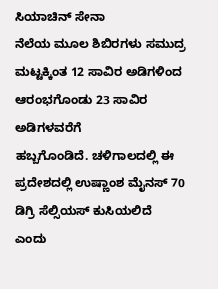ಸಿಯಾಚಿನ್ ಸೇನಾ
ನೆಲೆಯ ಮೂಲ ಶಿಬಿರಗಳು ಸಮುದ್ರ ಮಟ್ಟಕ್ಕಿಂತ 12 ಸಾವಿರ ಅಡಿಗಳಿಂದ ಆರಂಭಗೊಂಡು 23 ಸಾವಿರ ಅಡಿಗಳವರೆಗೆ
ಹಬ್ಬಗೊಂಡಿದೆ. ಚಳಿಗಾಲದಲ್ಲಿ ಈ ಪ್ರದೇಶದಲ್ಲಿ ಉಷ್ಣಾಂಶ ಮೈನಸ್ 70 ಡಿಗ್ರಿ ಸೆಲ್ಸಿಯಸ್ ಕುಸಿಯಲಿದೆ
ಎಂದು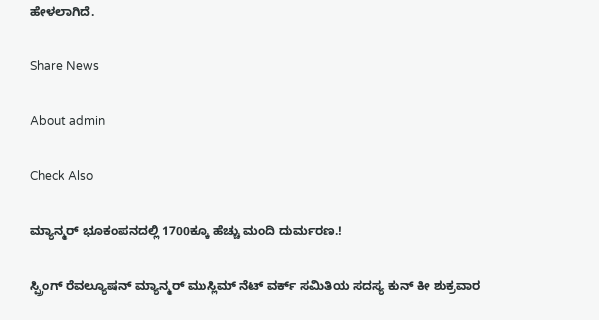ಹೇಳಲಾಗಿದೆ.

Share News

About admin

Check Also

ಮ್ಯಾನ್ಮರ್ ಭೂಕಂಪನದಲ್ಲಿ 1700ಕ್ಕೂ ಹೆಚ್ಚು ಮಂದಿ ದುರ್ಮರಣ.!

ಸ್ಪ್ರಿಂಗ್ ರೆವಲ್ಯೂಷನ್ ಮ್ಯಾನ್ಮರ್ ಮುಸ್ಲಿಮ್ ನೆಟ್ ವರ್ಕ್ ಸಮಿತಿಯ ಸದಸ್ಯ ಕುನ್ ಕೀ ಶುಕ್ರವಾರ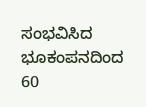ಸಂಭವಿಸಿದ ಭೂಕಂಪನದಿಂದ 60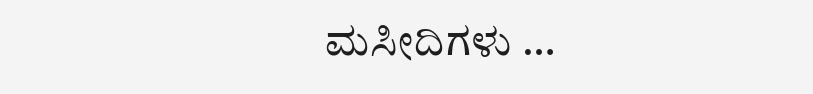ಮಸೀದಿಗಳು …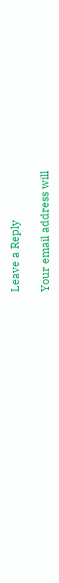Leave a Reply

Your email address will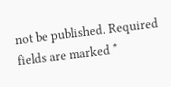not be published. Required fields are marked *